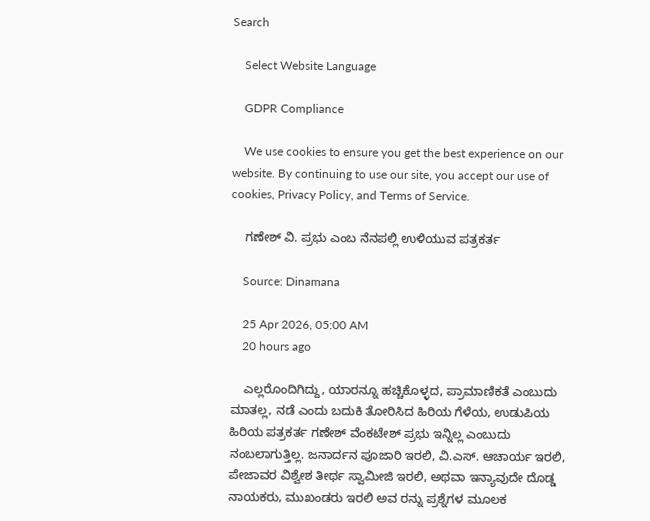Search

    Select Website Language

    GDPR Compliance

    We use cookies to ensure you get the best experience on our website. By continuing to use our site, you accept our use of cookies, Privacy Policy, and Terms of Service.

    ಗಣೇಶ್‌ ವಿ. ಪ್ರಭು ಎಂಬ ನೆನಪಲ್ಲಿ ಉಳಿಯುವ ಪತ್ರಕರ್ತ

    Source: Dinamana

    25 Apr 2026, 05:00 AM
    20 hours ago

    ಎಲ್ಲರೊಂದಿಗಿದ್ದು, ಯಾರನ್ನೂ ಹಚ್ಚಿಕೊಳ್ಳದ, ಪ್ರಾಮಾಣಿಕತೆ ಎಂಬುದು ಮಾತಲ್ಲ, ನಡೆ ಎಂದು ಬದುಕಿ ತೋರಿಸಿದ ಹಿರಿಯ ಗೆಳೆಯ, ಉಡುಪಿಯ ಹಿರಿಯ ಪತ್ರಕರ್ತ ಗಣೇಶ್‌ ವೆಂಕಟೇಶ್‌ ಪ್ರಭು ಇನ್ನಿಲ್ಲ ಎಂಬುದು ನಂಬಲಾಗುತ್ತಿಲ್ಲ. ಜನಾರ್ದನ ಪೂಜಾರಿ ಇರಲಿ, ವಿ.ಎಸ್‌. ಆಚಾರ್ಯ ಇರಲಿ, ಪೇಜಾವರ ವಿಶ್ವೇಶ ತೀರ್ಥ ಸ್ವಾಮೀಜಿ ಇರಲಿ, ಅಥವಾ ಇನ್ಯಾವುದೇ ದೊಡ್ಡ ನಾಯಕರು, ಮುಖಂಡರು ಇರಲಿ ಅವ ರನ್ನು ಪ್ರಶ್ನೆಗಳ ಮೂಲಕ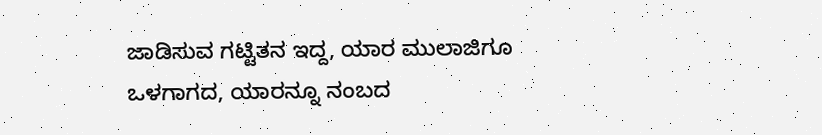ಜಾಡಿಸುವ ಗಟ್ಟಿತನ ಇದ್ದ, ಯಾರ ಮುಲಾಜಿಗೂ ಒಳಗಾಗದ, ಯಾರನ್ನೂ ನಂಬದ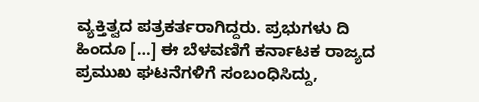ವ್ಯಕ್ತಿತ್ವದ ಪತ್ರಕರ್ತರಾಗಿದ್ದರು. ಪ್ರಭುಗಳು ದಿ ಹಿಂದೂ […] ಈ ಬೆಳವಣಿಗೆ ಕರ್ನಾಟಕ ರಾಜ್ಯದ ಪ್ರಮುಖ ಘಟನೆಗಳಿಗೆ ಸಂಬಂಧಿಸಿದ್ದು,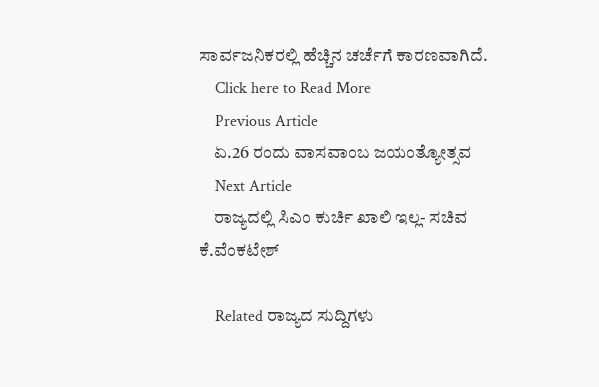ಸಾರ್ವಜನಿಕರಲ್ಲಿ ಹೆಚ್ಚಿನ ಚರ್ಚೆಗೆ ಕಾರಣವಾಗಿದೆ.
    Click here to Read More
    Previous Article
    ಏ.26 ರಂದು ವಾಸವಾಂಬ ಜಯಂತ್ಯೋತ್ಸವ
    Next Article
    ರಾಜ್ಯದಲ್ಲಿ ಸಿಎಂ ಕುರ್ಚಿ ಖಾಲಿ ಇಲ್ಲ- ಸಚಿವ ಕೆ.ವೆಂಕಟೇಶ್

    Related ರಾಜ್ಯದ ಸುದ್ದಿಗಳು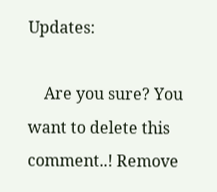Updates:

    Are you sure? You want to delete this comment..! Remove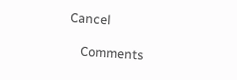Cancel

    Comments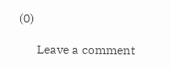(0)

      Leave a comment